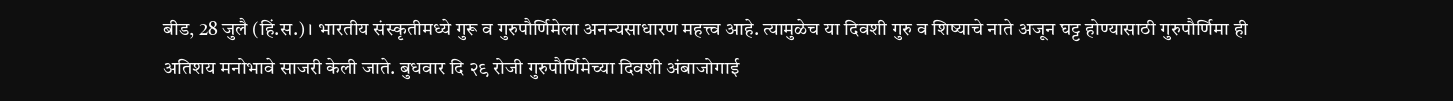बीड, 28 जुलै (हिं.स.)। भारतीय संस्कृतीमध्ये गुरू व गुरुपौर्णिमेला अनन्यसाधारण महत्त्व आहे. त्यामुळेच या दिवशी गुरु व शिष्याचे नाते अजून घट्ट होण्यासाठी गुरुपौर्णिमा ही अतिशय मनोभावे साजरी केली जाते. बुधवार दि २९ रोजी गुरुपौर्णिमेच्या दिवशी अंबाजोगाई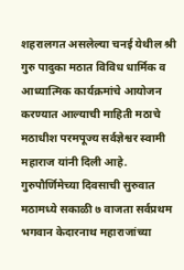शहरालगत असलेल्या चनई येथील श्री गुरु पादुका मठात विविध धार्मिक व आध्यात्मिक कार्यक्रमांचे आयोजन करण्यात आल्याची माहिती मठाचे मठाधीश परमपूज्य सर्वज्ञेश्वर स्वामी महाराज यांनी दिली आहे.
गुरुपौर्णिमेच्या दिवसाची सुरुवात मठामध्ये सकाळी ७ वाजता सर्वप्रथम भगवान केदारनाथ महाराजांच्या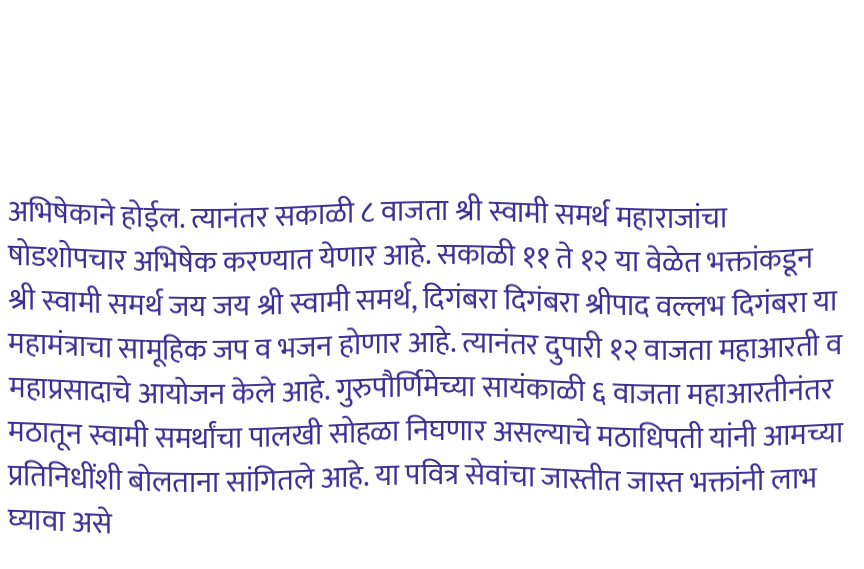अभिषेकाने होईल. त्यानंतर सकाळी ८ वाजता श्री स्वामी समर्थ महाराजांचा षोडशोपचार अभिषेक करण्यात येणार आहे. सकाळी ११ ते १२ या वेळेत भक्तांकडून श्री स्वामी समर्थ जय जय श्री स्वामी समर्थ, दिगंबरा दिगंबरा श्रीपाद वल्लभ दिगंबरा या महामंत्राचा सामूहिक जप व भजन होणार आहे. त्यानंतर दुपारी १२ वाजता महाआरती व महाप्रसादाचे आयोजन केले आहे. गुरुपौर्णिमेच्या सायंकाळी ६ वाजता महाआरतीनंतर मठातून स्वामी समर्थांचा पालखी सोहळा निघणार असल्याचे मठाधिपती यांनी आमच्या प्रतिनिधींशी बोलताना सांगितले आहे. या पवित्र सेवांचा जास्तीत जास्त भक्तांनी लाभ घ्यावा असे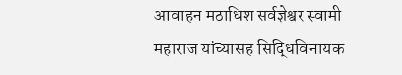आवाहन मठाधिश सर्वज्ञेश्वर स्वामी महाराज यांच्यासह सिद्धिविनायक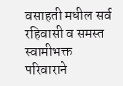वसाहती मधील सर्व रहिवासी व समस्त स्वामीभक्त परिवाराने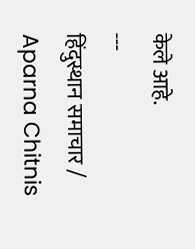केले आहे.
---
हिंदुस्थान समाचार / Aparna Chitnis